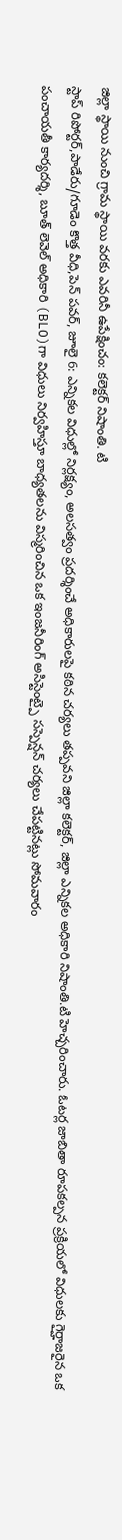జిల్లా స్థాయి నుంచి గ్రామ స్థాయి వరకు ఎవరినీ ఉపేక్షించం: కలెక్టర్ నిషాంతి. టి
స్టాప్ రిపోర్టర్,పాడేరు/గూడెం కొత్త వీధి,పెన్ పవర్, జూలై 6: ఎన్నికల విధుల్లో నిర్లక్ష్యం, అలసత్వం ప్రదర్శించే అధికారులపై కఠిన చర్యలు తప్పవని జిల్లా కలెక్టర్, జిల్లా ఎన్నికల అధికారి నిషాంతి.టి హెచ్చరించారు. ఓటర్ల జాబితా రూపకల్పన ప్రక్రియలో విధులకు గైర్హాజరైన ఒక పంచాయతీ కార్యదర్శి, బూత్ లెవెల్ అధికారి (BLO)గా విధులు నిర్వహిస్తూ బాధ్యతలను విస్మరించిన ఒక ఇంజనీరింగ్ అసిస్టెంట్పై సస్పెన్షన్ చర్యలు చేపట్టినట్లు సోమవారం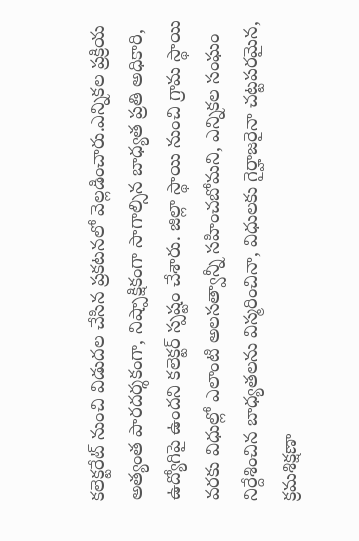కలెక్టరేట్ నుంచి విడుదల చేసిన ప్రకటనలో వెల్లడించారు.ఎన్నికల ప్రక్రియ అత్యంత పారదర్శకంగా, నిష్పాక్షికంగా సాగాల్సిన బాధ్యత ప్రతి అధికారి, ఉద్యోగిపై ఉందని కలెక్టర్ స్పష్టం చేశారు. జిల్లా స్థాయి నుంచి గ్రామ స్థాయి వరకు విధుల్లో ఎలాంటి అలసత్వాన్నీ సహించబోమని, ఎన్నికల సంఘం నిర్దేశించిన బాధ్యతలను విస్మరించినా, విధులకు గైర్హాజరైనా చట్టపరమైన, క్రమశిక్షణా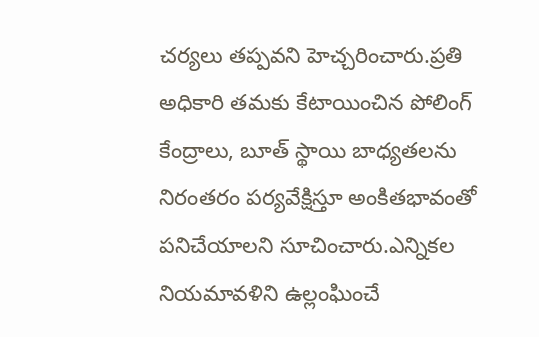చర్యలు తప్పవని హెచ్చరించారు.ప్రతి అధికారి తమకు కేటాయించిన పోలింగ్ కేంద్రాలు, బూత్ స్థాయి బాధ్యతలను నిరంతరం పర్యవేక్షిస్తూ అంకితభావంతో పనిచేయాలని సూచించారు.ఎన్నికల నియమావళిని ఉల్లంఘించే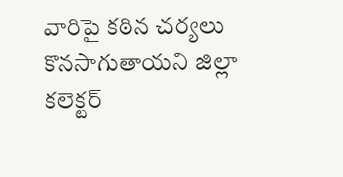వారిపై కఠిన చర్యలు కొనసాగుతాయని జిల్లా కలెక్టర్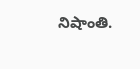నిషాంతి.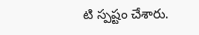టి స్పష్టం చేశారు.